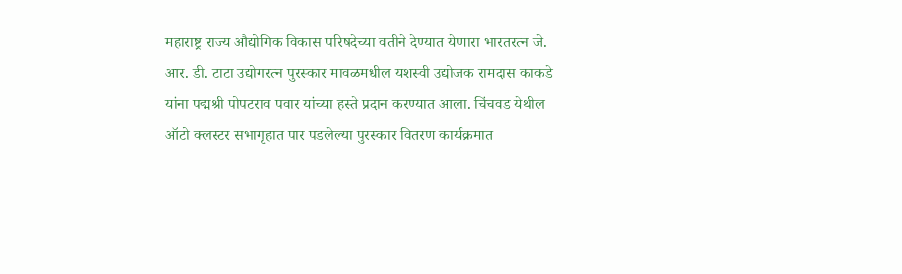महाराष्ट्र राज्य औद्योगिक विकास परिषदेच्या वतीने देण्यात येणारा भारतरत्न जे. आर. डी. टाटा उद्योगरत्न पुरस्कार मावळमधील यशस्वी उद्योजक रामदास काकडे यांना पद्मश्री पोपटराव पवार यांच्या हस्ते प्रदान करण्यात आला. चिंचवड येथील ऑटो क्लस्टर सभागृहात पार पडलेल्या पुरस्कार वितरण कार्यक्रमात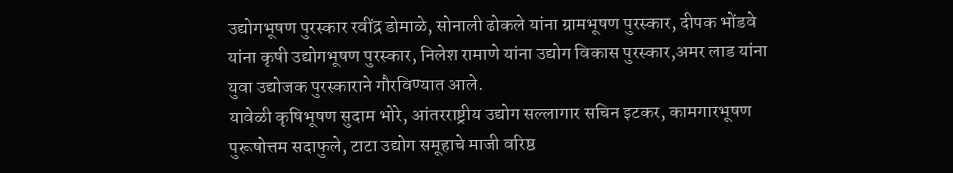उद्योगभूषण पुरस्कार रवींद्र डोमाळे, सोनाली ढोकले यांना ग्रामभूषण पुरस्कार, दीपक भोंडवे यांना कृषी उद्योगभूषण पुरस्कार, निलेश रामाणे यांना उद्योग विकास पुरस्कार,अमर लाड यांना युवा उद्योजक पुरस्काराने गौरविण्यात आले.
यावेळी कृषिभूषण सुदाम भोरे, आंतरराष्ट्रीय उद्योग सल्लागार सचिन इटकर, कामगारभूषण पुरूषोत्तम सदाफुले, टाटा उद्योग समूहाचे माजी वरिष्ठ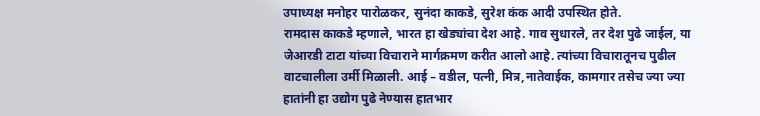उपाध्यक्ष मनोहर पारोळकर, सुनंदा काकडे, सुरेश कंक आदी उपस्थित होते.
रामदास काकडे म्हणाले, भारत हा खेड्यांचा देश आहे. गाव सुधारले, तर देश पुढे जाईल, या जेआरडी टाटा यांच्या विचाराने मार्गक्रमण करीत आलो आहे. त्यांच्या विचारातूनच पुढील वाटचालीला उर्मी मिळाली. आई – वडील, पत्नी, मित्र,नातेवाईक, कामगार तसेच ज्या ज्या हातांनी हा उद्योग पुढे नेण्यास हातभार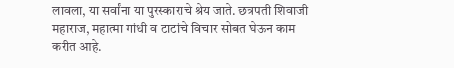लावला, या सर्वांना या पुरस्काराचे श्रेय जाते. छत्रपती शिवाजी महाराज, महात्मा गांधी व टाटांचे विचार सोबत घेऊन काम करीत आहे.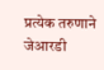प्रत्येक तरुणाने जेआरडी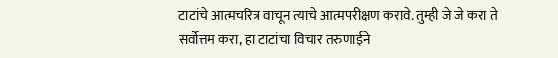टाटांचे आत्मचरित्र वाचून त्याचे आत्मपरीक्षण करावे. तुम्ही जे जे करा ते सर्वोत्तम करा, हा टाटांचा विचार तरुणाईने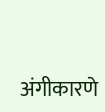अंगीकारणे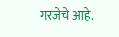गरजेचे आहे.